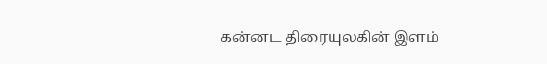கன்னட திரையுலகின் இளம்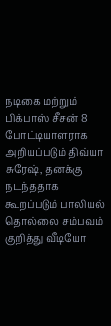நடிகை மற்றும் பிக்பாஸ் சீசன் 8 போட்டியாளராக அறியப்படும் திவ்யா சுரேஷ், தனக்கு நடந்ததாக கூறப்படும் பாலியல் தொல்லை சம்பவம் குறித்து வீடியோ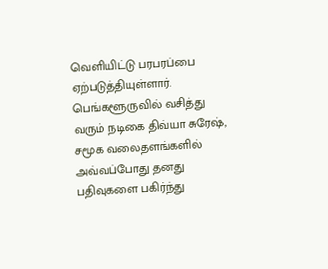வெளியிட்டு பரபரப்பை ஏற்படுத்தியுள்ளார்.
பெங்களூருவில் வசித்து வரும் நடிகை திவ்யா சுரேஷ், சமூக வலைதளங்களில் அவ்வப்போது தனது பதிவுகளை பகிர்ந்து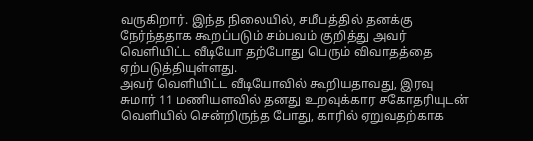வருகிறார். இந்த நிலையில், சமீபத்தில் தனக்கு நேர்ந்ததாக கூறப்படும் சம்பவம் குறித்து அவர் வெளியிட்ட வீடியோ தற்போது பெரும் விவாதத்தை ஏற்படுத்தியுள்ளது.
அவர் வெளியிட்ட வீடியோவில் கூறியதாவது, இரவு சுமார் 11 மணியளவில் தனது உறவுக்கார சகோதரியுடன் வெளியில் சென்றிருந்த போது, காரில் ஏறுவதற்காக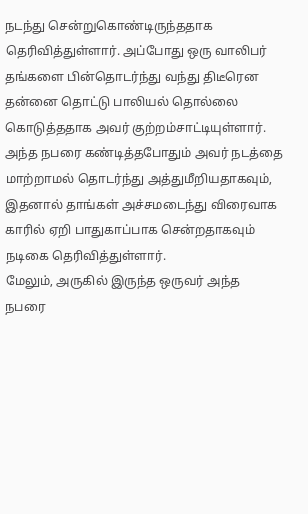நடந்து சென்றுகொண்டிருந்ததாக தெரிவித்துள்ளார். அப்போது ஒரு வாலிபர் தங்களை பின்தொடர்ந்து வந்து திடீரென தன்னை தொட்டு பாலியல் தொல்லை கொடுத்ததாக அவர் குற்றம்சாட்டியுள்ளார்.
அந்த நபரை கண்டித்தபோதும் அவர் நடத்தை மாற்றாமல் தொடர்ந்து அத்துமீறியதாகவும், இதனால் தாங்கள் அச்சமடைந்து விரைவாக காரில் ஏறி பாதுகாப்பாக சென்றதாகவும் நடிகை தெரிவித்துள்ளார்.
மேலும், அருகில் இருந்த ஒருவர் அந்த நபரை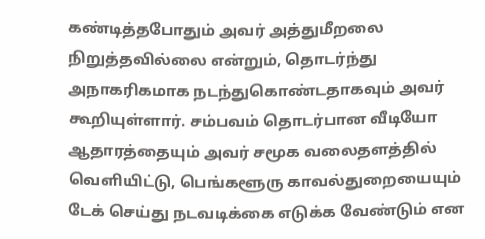கண்டித்தபோதும் அவர் அத்துமீறலை நிறுத்தவில்லை என்றும், தொடர்ந்து அநாகரிகமாக நடந்துகொண்டதாகவும் அவர் கூறியுள்ளார். சம்பவம் தொடர்பான வீடியோ ஆதாரத்தையும் அவர் சமூக வலைதளத்தில் வெளியிட்டு, பெங்களூரு காவல்துறையையும் டேக் செய்து நடவடிக்கை எடுக்க வேண்டும் என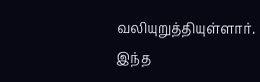வலியுறுத்தியுள்ளார்.
இந்த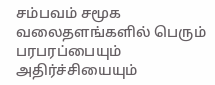சம்பவம் சமூக வலைதளங்களில் பெரும் பரபரப்பையும் அதிர்ச்சியையும்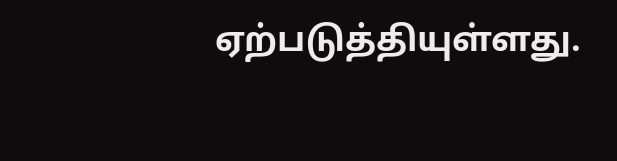ஏற்படுத்தியுள்ளது.